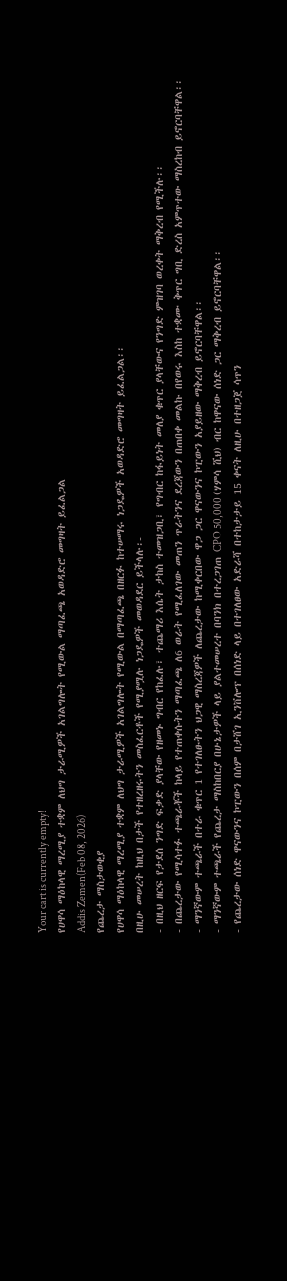Your cart is currently empty!
የሀዋሳ ማዕከላዊ ማረሚያ ተቋም ለህግ ታራሚዎች አገልግሎት የሚውል ማጣፈጫ አወዳድሮ መግዛት ይፈልጋል
Addis Zemen(Feb 08, 2026)
የጨረታ ማስታወቂያ
የሀዋሳ ማዕከላዊ ማረሚያ ተቋም ለህግ ታራሚዎች አገልግሎት የሚውል በማጣፈጫ በዘርፉ ከተሠማሩ ነጋዴዎች አወዳድሮ መግዛት ይፈልጋል፡፡
በዚሁ መሠረት ከዚህ በታች የተዘረዘሩትን መስፈርቶች የሚያሟሉ ነጋዴዎች መወዳደር ይችላሉ፡-
- በዚህ ዘርፍ የታደሰ ንግድ ፍቃድ ያላቸው የዘመኑ ግብር የከፈሉ፣ ተጨማሪ እሴት ታከስ ተመዝጋቢ፣ የግብር ከፋይነት መለያ ቁጥር ያላቸውና የንግድ ምዝገባ ወረቀት ማቅረብ የሚችሉ፡፡
- በጨረታው የሚሳተፉ ተጫራቾች ከላይ የተጠቀሱትን ማጣፈጫ ለ6 ወራት የሚፈለገው መጠን ጥራትንና ደረጃውን በጠበቀ መልኩ በየወሩ እስከ ተቋሙ ቅጥር ግቢ ድረስ አምጥተው ማስረከብ ይኖርባቸዋል፡፡
- ማንኛውም ተጫራች በተራ ቁጥር 1 የተገለፁትን ህጋዊ ማስረጃዎች ለጨረታው ከሚቀርበው ዋጋ ጋር ዋናውንና ኮፒውን አያይዘው ማቅረብ ይኖርባቸዋል፡፡
- ማንኛውም ተጫራች የጨረታ ማስከበርያ በሁኔታዎች ላይ ያልተመሠረተ በባንክ በተረጋገጠ CPO 50,000 (ሃምሳ ሺህ) ብር ከዋናው ሰነድ ጋር ማቅረብ ይኖርባቸዋል፡፡
- የጨረታው ሰነድ ዋናውንና ኮፒውን በሰም በታሸገ ኢንቨሎፕ በሰነድ ላይ በተገለፀው አድራሻ በተከታታይ 15 ቀናት ለዚሁ በተዘጋጀ ሳጥን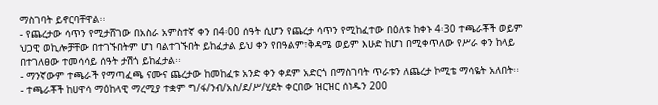ማስገባት ይኖርባቸዋል፡፡
- የጨረታው ሳጥን የሚታሸገው በአስራ አምስተኛ ቀን በ4፡00 ሰዓት ሲሆን የጨረታ ሳጥን የሚከፈተው በዕለቱ ከቀኑ 4፡30 ተጫራቾች ወይም ህጋዊ ወኪሎቻቸው በተገኙበትም ሆነ ባልተገኙበት ይከፈታል ይህ ቀን የበዓልም፣ቅዳሜ ወይም እሁድ ከሆነ በሚቀጥለው የሥራ ቀን ከላይ በተገለፀው ተመሳሳይ ሰዓት ታሽጎ ይከፈታል፡፡
- ማንኛውም ተጫራች የማጣፈጫ ናሙና ጨረታው ከመከፈቱ አንድ ቀን ቀደም አድርጎ በማስገባት ጥራቱን ለጨረታ ኮሚቴ ማሳዬት አለበት፡፡
- ተጫራቾች ከሀዋሳ ማዕከላዊ ማረሚያ ተቋም ግ/ፋ/ንብ/አስ/ደ/ሥ/ሂደት ቀርበው ዝርዝር ሰነዱን 200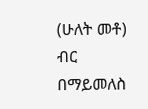(ሁለት መቶ) ብር በማይመለስ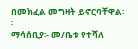በመክፈል መግዛት ይኖርባቸዋል፡፡
ማሳሰቢያ፡- መ/ቤቱ የተሻለ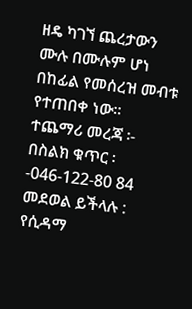ዘዴ ካገኘ ጨረታውን ሙሉ በሙሉም ሆነ በከፊል የመሰረዝ መብቱ የተጠበቀ ነው።
ተጨማሪ መረጃ ፡- በስልክ ቁጥር ፡-046-122-80 84 መደወል ይችላሉ :
የሲዳማ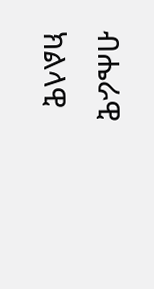ብሔራዊ ክልላዊ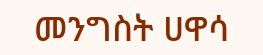መንግስት ሀዋሳ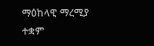ማዕከላዊ ማረሚያ ተቋም